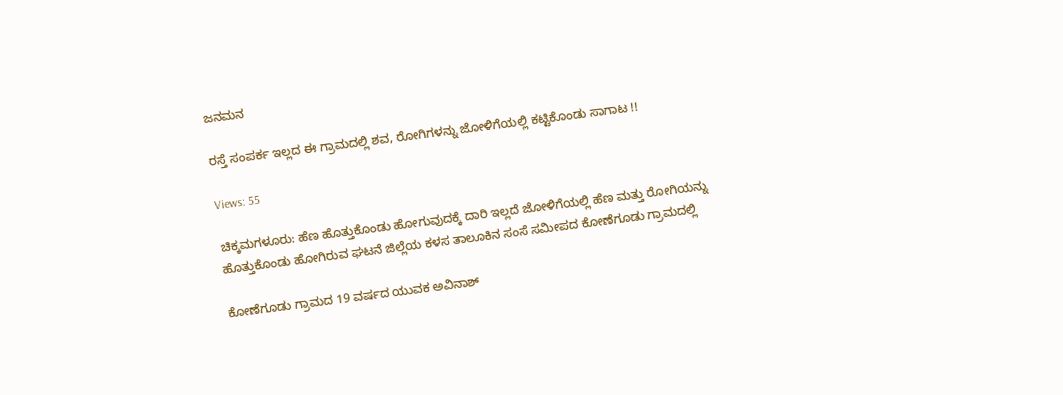ಜನಮನ

ರಸ್ತೆ ಸಂಪರ್ಕ ಇಲ್ಲದ ಈ ಗ್ರಾಮದಲ್ಲಿ ಶವ, ರೋಗಿಗಳನ್ನು ಜೋಳಿಗೆಯಲ್ಲಿ ಕಟ್ಟಿಕೊಂಡು ಸಾಗಾಟ !!

Views: 55

ಚಿಕ್ಕಮಗಳೂರು: ಹೆಣ ಹೊತ್ತುಕೊಂಡು ಹೋಗುವುದಕ್ಕೆ ದಾರಿ ಇಲ್ಲದೆ ಜೋಳಿಗೆಯಲ್ಲಿ ಹೆಣ ಮತ್ತು ರೋಗಿಯನ್ನು ಹೊತ್ತುಕೊಂಡು ಹೋಗಿರುವ ಘಟನೆ ಜಿಲ್ಲೆಯ ಕಳಸ ತಾಲೂಕಿನ ಸಂಸೆ ಸಮೀಪದ ಕೋಣೆಗೂಡು ಗ್ರಾಮದಲ್ಲಿ

ಕೋಣೆಗೂಡು ಗ್ರಾಮದ 19 ವರ್ಷದ ಯುವಕ ಅವಿನಾಶ್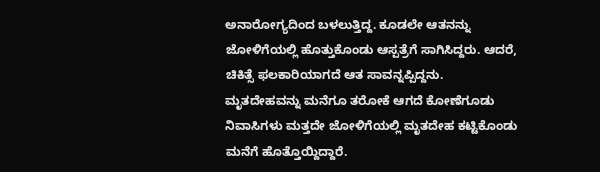ಅನಾರೋಗ್ಯದಿಂದ ಬಳಲುತ್ತಿದ್ದ. ಕೂಡಲೇ ಆತನನ್ನು ಜೋಳಿಗೆಯಲ್ಲಿ ಹೊತ್ತುಕೊಂಡು ಆಸ್ಪತ್ರೆಗೆ ಸಾಗಿಸಿದ್ದರು. ಆದರೆ, ಚಿಕಿತ್ಸೆ ಫಲಕಾರಿಯಾಗದೆ ಆತ ಸಾವನ್ನಪ್ಪಿದ್ದನು. ಮೃತದೇಹವನ್ನು ಮನೆಗೂ ತರೋಕೆ ಆಗದೆ ಕೋಣೆಗೂಡು ನಿವಾಸಿಗಳು ಮತ್ತದೇ ಜೋಳಿಗೆಯಲ್ಲಿ ಮೃತದೇಹ ಕಟ್ಟಿಕೊಂಡು ಮನೆಗೆ ಹೊತ್ತೊಯ್ದಿದ್ದಾರೆ.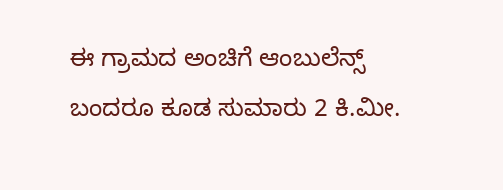ಈ ಗ್ರಾಮದ ಅಂಚಿಗೆ ಆಂಬುಲೆನ್ಸ್ ಬಂದರೂ ಕೂಡ ಸುಮಾರು 2 ಕಿ.ಮೀ.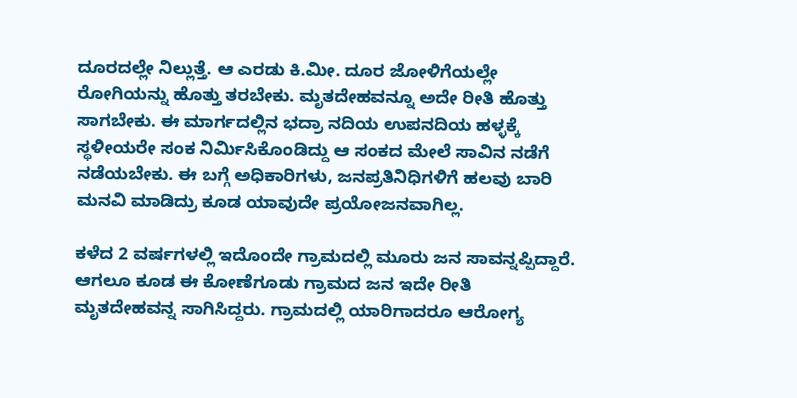ದೂರದಲ್ಲೇ ನಿಲ್ಲುತ್ತೆ. ಆ ಎರಡು ಕಿ.ಮೀ. ದೂರ ಜೋಳಿಗೆಯಲ್ಲೇ ರೋಗಿಯನ್ನು ಹೊತ್ತು ತರಬೇಕು. ಮೃತದೇಹವನ್ನೂ ಅದೇ ರೀತಿ ಹೊತ್ತು ಸಾಗಬೇಕು. ಈ ಮಾರ್ಗದಲ್ಲಿನ ಭದ್ರಾ ನದಿಯ ಉಪನದಿಯ ಹಳ್ಳಕ್ಕೆ ಸ್ಥಳೀಯರೇ ಸಂಕ ನಿರ್ಮಿಸಿಕೊಂಡಿದ್ದು ಆ ಸಂಕದ ಮೇಲೆ ಸಾವಿನ ನಡೆಗೆ ನಡೆಯಬೇಕು. ಈ ಬಗ್ಗೆ ಅಧಿಕಾರಿಗಳು, ಜನಪ್ರತಿನಿಧಿಗಳಿಗೆ ಹಲವು ಬಾರಿ ಮನವಿ ಮಾಡಿದ್ರು ಕೂಡ ಯಾವುದೇ ಪ್ರಯೋಜನವಾಗಿಲ್ಲ.

ಕಳೆದ 2 ವರ್ಷಗಳಲ್ಲಿ ಇದೊಂದೇ ಗ್ರಾಮದಲ್ಲಿ ಮೂರು ಜನ ಸಾವನ್ನಪ್ಪಿದ್ದಾರೆ. ಆಗಲೂ ಕೂಡ ಈ ಕೋಣೆಗೂಡು ಗ್ರಾಮದ ಜನ ಇದೇ ರೀತಿ ಮೃತದೇಹವನ್ನ ಸಾಗಿಸಿದ್ದರು. ಗ್ರಾಮದಲ್ಲಿ ಯಾರಿಗಾದರೂ ಆರೋಗ್ಯ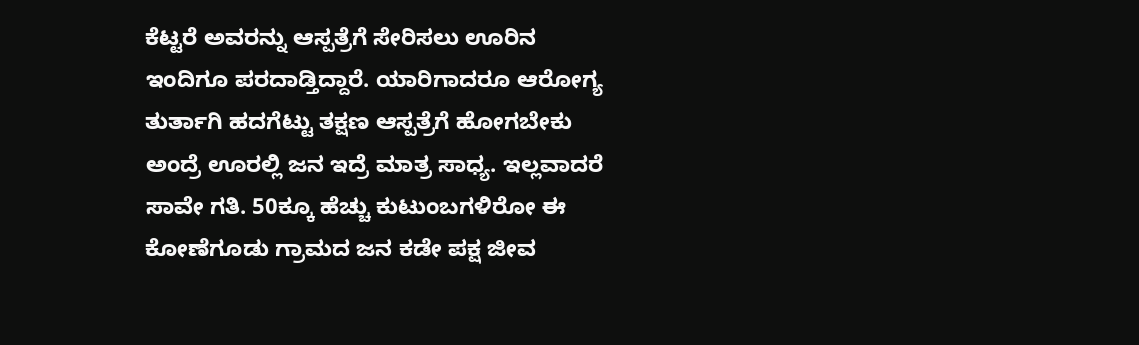ಕೆಟ್ಟರೆ ಅವರನ್ನು ಆಸ್ಪತ್ರೆಗೆ ಸೇರಿಸಲು ಊರಿನ ಇಂದಿಗೂ ಪರದಾಡ್ತಿದ್ದಾರೆ. ಯಾರಿಗಾದರೂ ಆರೋಗ್ಯ ತುರ್ತಾಗಿ ಹದಗೆಟ್ಟು ತಕ್ಷಣ ಆಸ್ಪತ್ರೆಗೆ ಹೋಗಬೇಕು ಅಂದ್ರೆ ಊರಲ್ಲಿ ಜನ ಇದ್ರೆ ಮಾತ್ರ ಸಾಧ್ಯ. ಇಲ್ಲವಾದರೆ ಸಾವೇ ಗತಿ. 50ಕ್ಕೂ ಹೆಚ್ಚು ಕುಟುಂಬಗಳಿರೋ ಈ ಕೋಣೆಗೂಡು ಗ್ರಾಮದ ಜನ ಕಡೇ ಪಕ್ಷ ಜೀವ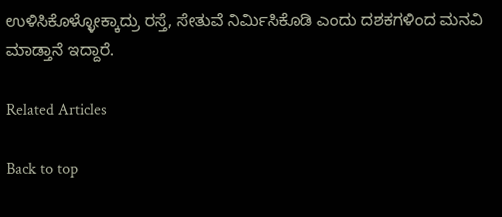ಉಳಿಸಿಕೊಳ್ಳೋಕ್ಕಾದ್ರು ರಸ್ತೆ, ಸೇತುವೆ ನಿರ್ಮಿಸಿಕೊಡಿ ಎಂದು ದಶಕಗಳಿಂದ ಮನವಿ ಮಾಡ್ತಾನೆ ಇದ್ದಾರೆ.

Related Articles

Back to top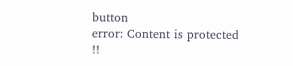button
error: Content is protected !!